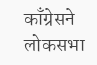काँग्रेसने लोकसभा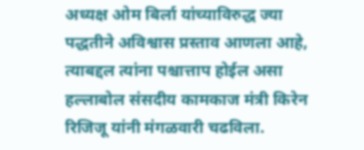अध्यक्ष ओम बिर्ला यांच्याविरुद्ध ज्या पद्धतीने अविश्वास प्रस्ताव आणला आहे, त्याबद्दल त्यांना पश्चात्ताप होईल असा हल्लाबोल संसदीय कामकाज मंत्री किरेन रिजिजू यांनी मंगळवारी चढविला.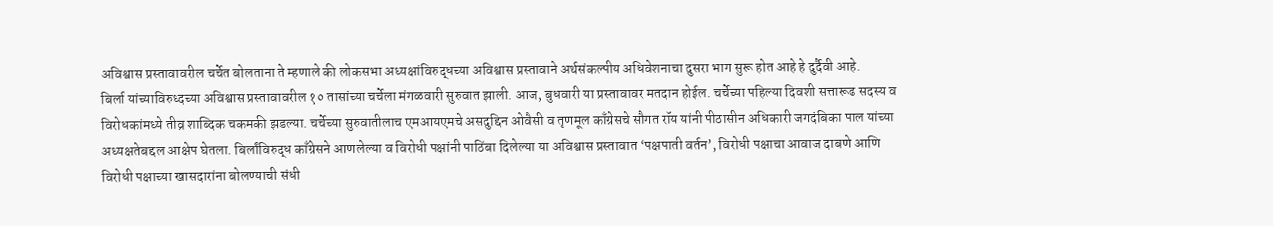अविश्वास प्रस्तावावरील चर्चेत बोलताना ते म्हणाले की लोकसभा अध्यक्षांविरुद्धच्या अविश्वास प्रस्तावाने अर्थसंकल्पीय अधिवेशनाचा दुसरा भाग सुरू होत आहे हे दुर्दैवी आहे.
बिर्ला यांच्याविरुध्दच्या अविश्वास प्रस्तावावरील १० तासांच्या चर्चेला मंगळवारी सुरुवात झाली. आज, बुधवारी या प्रस्तावावर मतदान होईल. चर्चेच्या पहिल्या दिवशी सत्तारूढ सदस्य व विरोधकांमध्ये तीव्र शाब्दिक चकमकी झडल्या. चर्चेच्या सुरुवातीलाच एमआयएमचे असदुद्दिन ओवैसी व तृणमूल काँग्रेसचे सौगत रॉय यांनी पीठासीन अधिकारी जगदंबिका पाल यांच्या अध्यक्षतेबद्दल आक्षेप घेतला. बिर्लांविरुद्ध काँग्रेसने आणलेल्या व विरोधी पक्षांनी पाठिंबा दिलेल्या या अविश्वास प्रस्तावात ‘पक्षपाती वर्तन’, विरोधी पक्षाचा आवाज दाबणे आणि विरोधी पक्षाच्या खासदारांना बोलण्याची संधी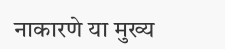नाकारणे या मुख्य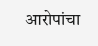आरोपांचा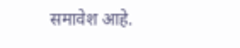समावेश आहे.